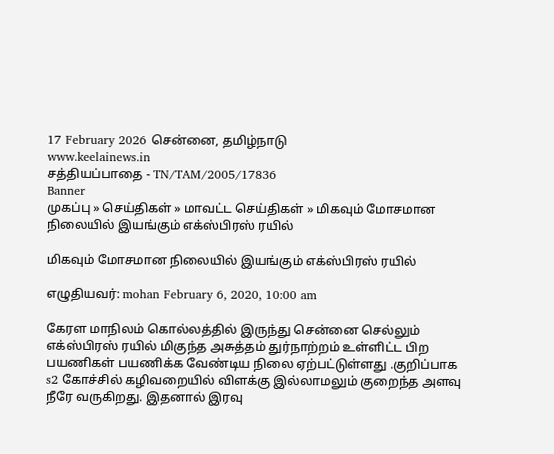17 February 2026 சென்னை, தமிழ்நாடு
www.keelainews.in
சத்தியப்பாதை - TN/TAM/2005/17836
Banner
முகப்பு » செய்திகள் » மாவட்ட செய்திகள் » மிகவும் மோசமான நிலையில் இயங்கும் எக்ஸ்பிரஸ் ரயில்

மிகவும் மோசமான நிலையில் இயங்கும் எக்ஸ்பிரஸ் ரயில்

எழுதியவர்: mohan February 6, 2020, 10:00 am

கேரள மாநிலம் கொல்லத்தில் இருந்து சென்னை செல்லும் எக்ஸ்பிரஸ் ரயில் மிகுந்த அசுத்தம் துர்நாற்றம் உள்ளிட்ட பிற பயணிகள் பயணிக்க வேண்டிய நிலை ஏற்பட்டுள்ளது .குறிப்பாக s2 கோச்சில் கழிவறையில் விளக்கு இல்லாமலும் குறைந்த அளவு நீரே வருகிறது. இதனால் இரவு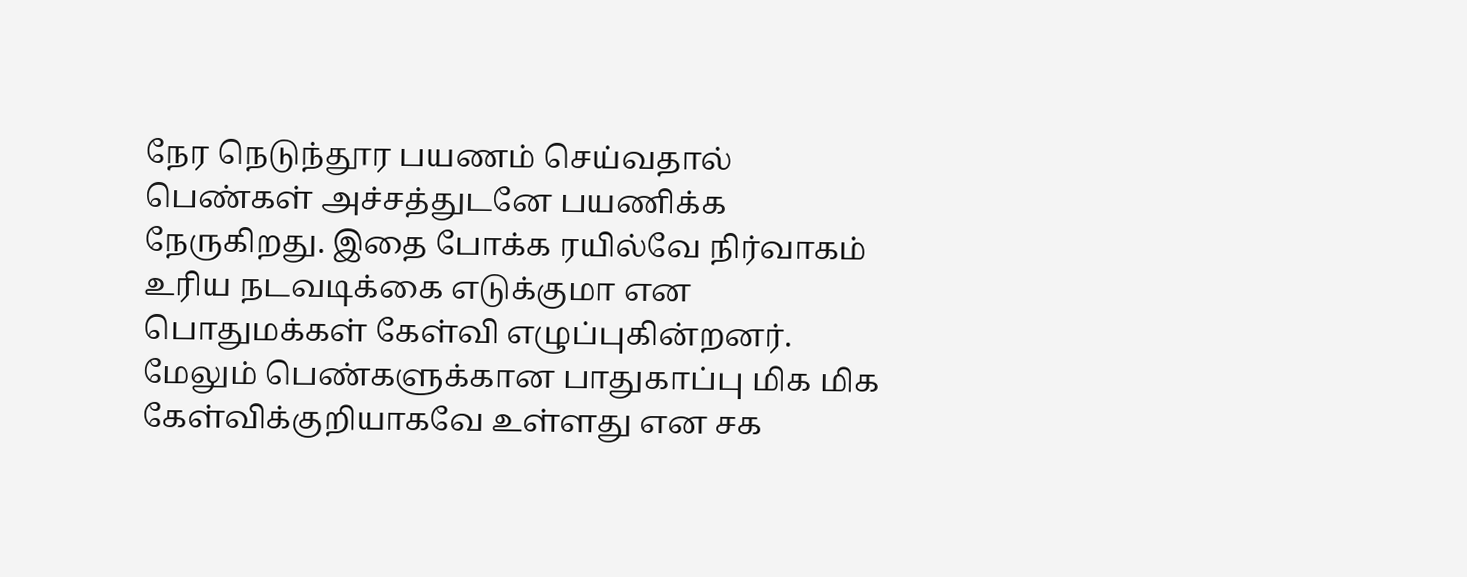நேர நெடுந்தூர பயணம் செய்வதால் பெண்கள் அச்சத்துடனே பயணிக்க நேருகிறது. இதை போக்க ரயில்வே நிர்வாகம் உரிய நடவடிக்கை எடுக்குமா என பொதுமக்கள் கேள்வி எழுப்புகின்றனர். மேலும் பெண்களுக்கான பாதுகாப்பு மிக மிக கேள்விக்குறியாகவே உள்ளது என சக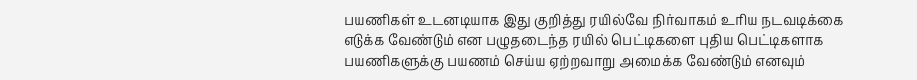பயணிகள் உடனடியாக இது குறித்து ரயில்வே நிர்வாகம் உரிய நடவடிக்கை எடுக்க வேண்டும் என பழுதடைந்த ரயில் பெட்டிகளை புதிய பெட்டிகளாக பயணிகளுக்கு பயணம் செய்ய ஏற்றவாறு அமைக்க வேண்டும் எனவும்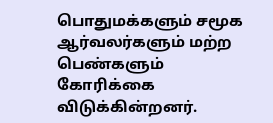பொதுமக்களும் சமூக ஆர்வலர்களும் மற்ற பெண்களும் கோரிக்கை விடுக்கின்றனர்.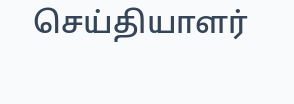செய்தியாளர்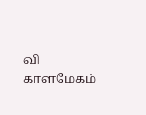வி காளமேகம்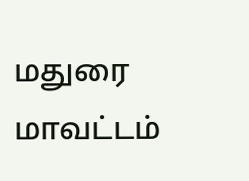மதுரை மாவட்டம்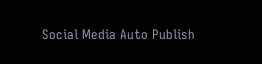Social Media Auto Publish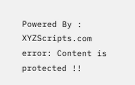Powered By : XYZScripts.com
error: Content is protected !!